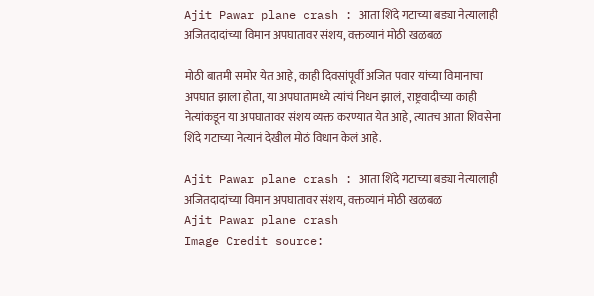Ajit Pawar plane crash : आता शिंदे गटाच्या बड्या नेत्यालाही अजितदादांच्या विमान अपघातावर संशय, वक्तव्यानं मोठी खळबळ

मोठी बातमी समोर येत आहे, काही दिवसांपूर्वी अजित पवार यांच्या विमानाचा अपघात झाला होता, या अपघातामध्ये त्यांचं निधन झालं, राष्ट्रवादीच्या काही नेत्यांकडून या अपघातावर संशय व्यक्त करण्यात येत आहे, त्यातच आता शिवसेना शिंदे गटाच्या नेत्यानं देखील मोठं विधान केलं आहे.

Ajit Pawar plane crash : आता शिंदे गटाच्या बड्या नेत्यालाही अजितदादांच्या विमान अपघातावर संशय, वक्तव्यानं मोठी खळबळ
Ajit Pawar plane crash
Image Credit source: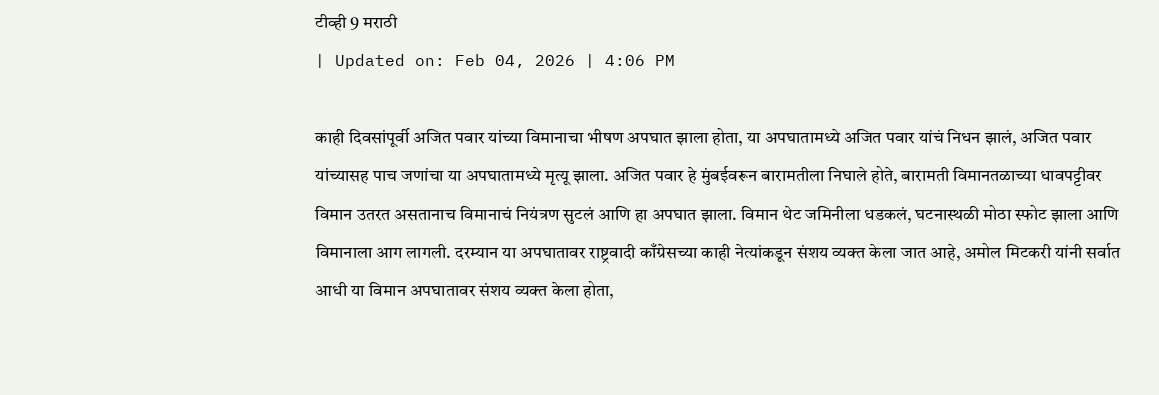टीव्ही 9 मराठी
| Updated on: Feb 04, 2026 | 4:06 PM

काही दिवसांपूर्वी अजित पवार यांच्या विमानाचा भीषण अपघात झाला होता, या अपघातामध्ये अजित पवार यांचं निधन झालं, अजित पवार यांच्यासह पाच जणांचा या अपघातामध्ये मृत्यू झाला. अजित पवार हे मुंबईवरून बारामतीला निघाले होते, बारामती विमानतळाच्या धावपट्टीवर विमान उतरत असतानाच विमानाचं नियंत्रण सुटलं आणि हा अपघात झाला. विमान थेट जमिनीला धडकलं, घटनास्थळी मोठा स्फोट झाला आणि विमानाला आग लागली. दरम्यान या अपघातावर राष्ट्रवादी काँग्रेसच्या काही नेत्यांकडून संशय व्यक्त केला जात आहे, अमोल मिटकरी यांनी सर्वात आधी या विमान अपघातावर संशय व्यक्त केला होता,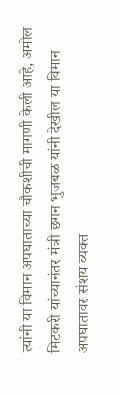त्यांनी या विमान अपघाताच्या चौकशीची मागणी केली आहे, अमोल मिटकरी यांच्यानंतर मंत्री छगन भुजबळ यांनी देखील या विमान अपघातावर संशय व्यक्त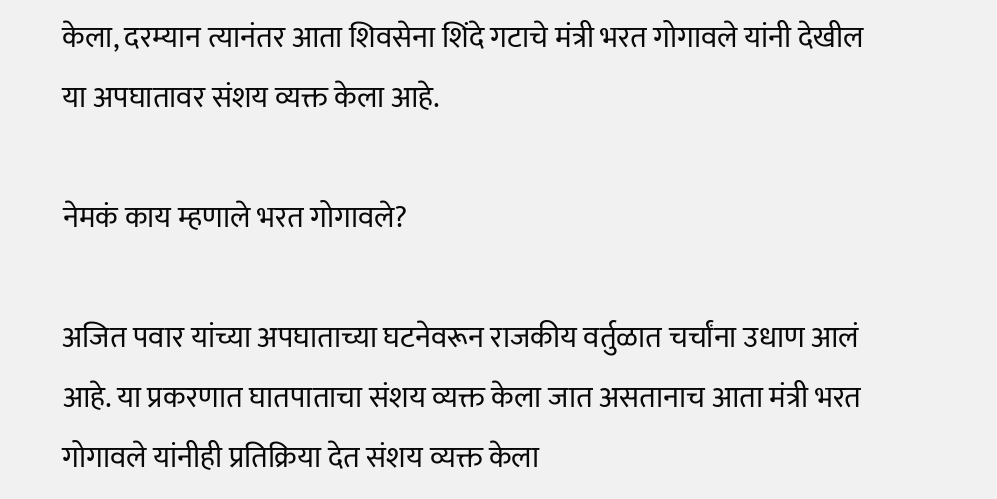केला, दरम्यान त्यानंतर आता शिवसेना शिंदे गटाचे मंत्री भरत गोगावले यांनी देखील या अपघातावर संशय व्यक्त केला आहे.

नेमकं काय म्हणाले भरत गोगावले?

अजित पवार यांच्या अपघाताच्या घटनेवरून राजकीय वर्तुळात चर्चांना उधाण आलं आहे. या प्रकरणात घातपाताचा संशय व्यक्त केला जात असतानाच आता मंत्री भरत गोगावले यांनीही प्रतिक्रिया देत संशय व्यक्त केला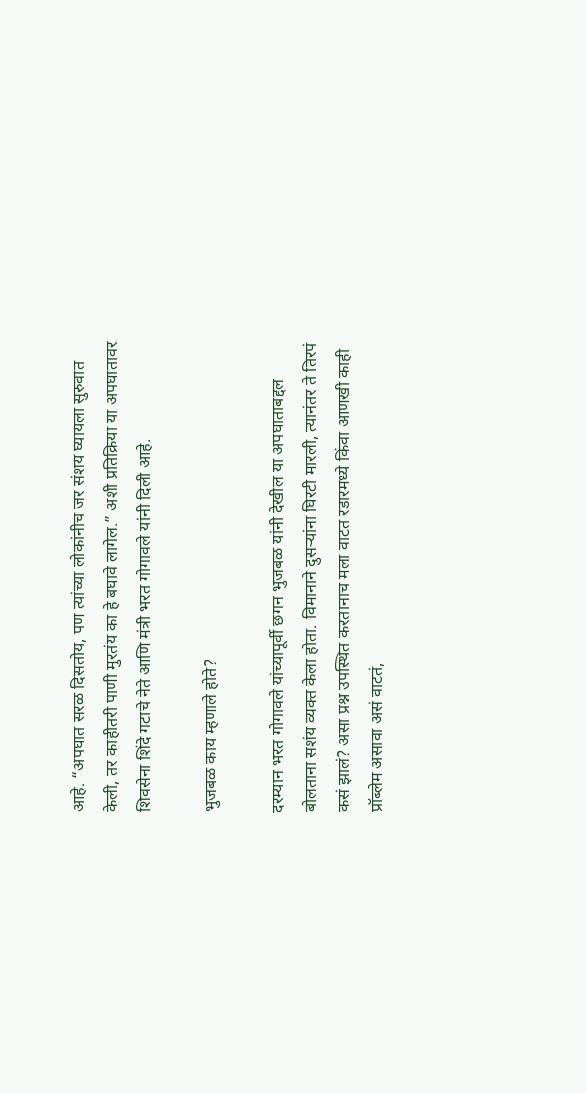आहे. “अपघात सरळ दिसतोय, पण त्यांच्या लोकांनीच जर संशय घ्यायला सुरुवात केली, तर काहीतरी पाणी मुरतंय का हे बघावे लागेल.” अशी प्रतिक्रिया या अपघातावर शिवसेना शिंदे गटाचे नेते आणि मंत्री भरत गोगावले यांनी दिली आहे.

भुजबळ काय म्हणाले होते?

दरम्यान भरत गोगावले यांच्यापूर्वी छगन भुजबळ यांनी देखील या अपघाताबद्दल बोलताना सशंय व्यक्त केला होता. विमानाने दुसऱ्यांना घिरटी मारली, त्यानंतर ते तिरपं कसं झालं? असा प्रश्न उपस्थित करतानाच मला वाटत रडारमध्ये किंवा आणखी काही प्रॉब्लेम असावा असं वाटतं,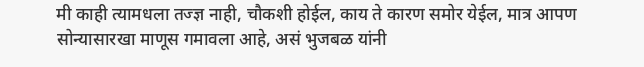मी काही त्यामधला तज्ज्ञ नाही, चौकशी होईल, काय ते कारण समोर येईल, मात्र आपण सोन्यासारखा माणूस गमावला आहे, असं भुजबळ यांनी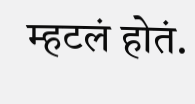म्हटलं होतं.